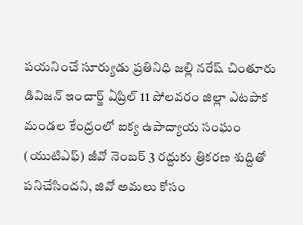పయనించే సూర్యుడు ప్రతినిధి జల్లి నరేష్ చింతూరు డివిజన్ ఇంచార్జ్ ఏప్రిల్ 11 పోలవరం జిల్లా ఎటపాక మండల కేంద్రంలో ఐక్య ఉపాద్యాయ సంఘం (యుటిఎఫ్) జీవో నెంబర్ 3 రద్దుకు త్రికరణ శుద్దితో పనిచేసిందని, జివో అమలు కోసం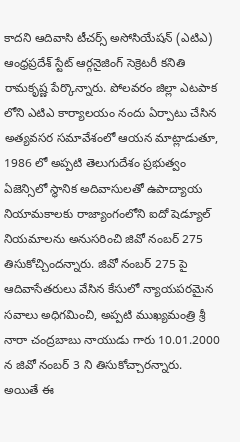కాదని ఆదివాసి టీచర్స్ అసోసియేషన్ (ఎటిఎ) ఆంధ్రప్రదేశ్ స్టేట్ ఆర్గనైజింగ్ సెక్రెటరీ కనితి రామకృష్ణ పేర్కొన్నారు. పోలవరం జిల్లా ఎటపాక లోని ఎటిఎ కార్యాలయం నందు ఏర్పాటు చేసిన అత్యవసర సమావేశంలో ఆయన మాట్లాడుతూ, 1986 లో అప్పటి తెలుగుదేశం ప్రభుత్వం ఏజెన్సిలో స్థానిక అదివాసులతో ఉపాద్యాయ నియామకాలకు రాజ్యాంగంలోని ఐదో షెడ్యూల్ నియమాలను అనుసరించి జివో నంబర్ 275 తిసుకోచ్చిందన్నారు. జివో నంబర్ 275 పై ఆదివాసేతరులు వేసిన కేసులో న్యాయపరమైన సవాలు అధిగమించి, అప్పటి ముఖ్యమంత్రి శ్రీ నారా చంద్రబాబు నాయుడు గారు 10.01.2000 న జివో నంబర్ 3 ని తిసుకోచ్చారన్నారు. అయితే ఈ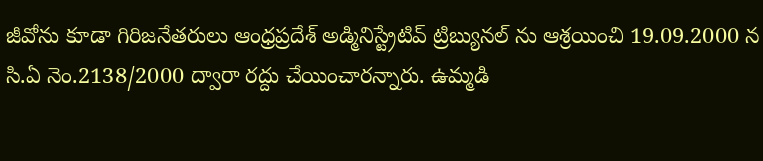జీవోను కూడా గిరిజనేతరులు ఆంధ్రప్రదేశ్ అడ్మినిస్ట్రేటివ్ ట్రిబ్యునల్ ను ఆశ్రయించి 19.09.2000 న సి.ఏ నెం.2138/2000 ద్వారా రద్దు చేయించారన్నారు. ఉమ్మడి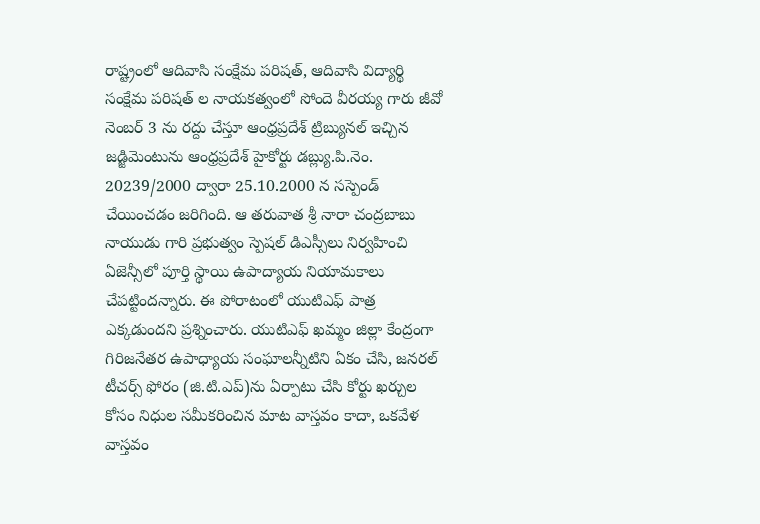రాష్ట్రంలో ఆదివాసి సంక్షేమ పరిషత్, ఆదివాసి విద్యార్థి సంక్షేమ పరిషత్ ల నాయకత్వంలో సోందె వీరయ్య గారు జీవో నెంబర్ 3 ను రద్దు చేస్తూ ఆంధ్రప్రదేశ్ ట్రిబ్యునల్ ఇచ్చిన జడ్జిమెంటును ఆంధ్రప్రదేశ్ హైకోర్టు డబ్ల్యు.పి.నెం. 20239/2000 ద్వారా 25.10.2000 న సస్పెండ్ చేయించడం జరిగింది. ఆ తరువాత శ్రీ నారా చంద్రబాబు నాయుడు గారి ప్రభుత్వం స్పెషల్ డిఎస్సీలు నిర్వహించి ఏజెన్సీలో పూర్తి స్థాయి ఉపాద్యాయ నియామకాలు చేపట్టిందన్నారు. ఈ పోరాటంలో యుటిఎఫ్ పాత్ర ఎక్కడుందని ప్రశ్నించారు. యుటిఎఫ్ ఖమ్మం జిల్లా కేంద్రంగా గిరిజనేతర ఉపాధ్యాయ సంఘాలన్నీటిని ఏకం చేసి, జనరల్ టీచర్స్ ఫోరం (జి.టి.ఎప్)ను ఏర్పాటు చేసి కోర్టు ఖర్చుల కోసం నిధుల సమీకరించిన మాట వాస్తవం కాదా, ఒకవేళ వాస్తవం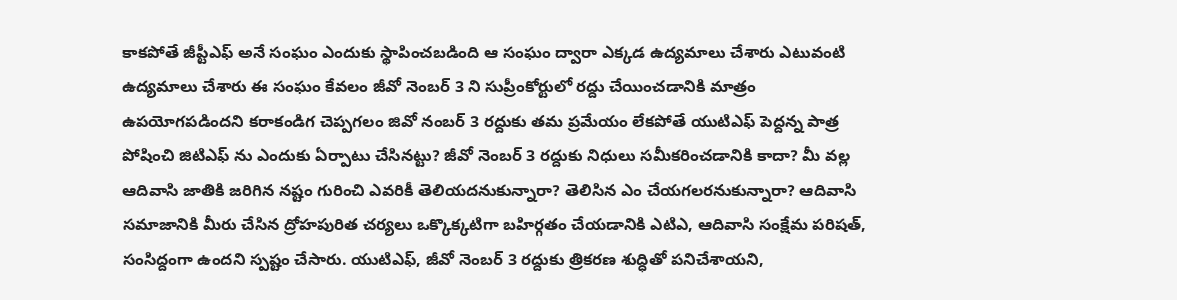కాకపోతే జీప్టీఎఫ్ అనే సంఘం ఎందుకు స్థాపించబడింది ఆ సంఘం ద్వారా ఎక్కడ ఉద్యమాలు చేశారు ఎటువంటి ఉద్యమాలు చేశారు ఈ సంఘం కేవలం జీవో నెంబర్ 3 ని సుప్రీంకోర్టులో రద్దు చేయించడానికి మాత్రం ఉపయోగపడిందని కరాకండిగ చెప్పగలం జివో నంబర్ 3 రద్దుకు తమ ప్రమేయం లేకపోతే యుటిఎఫ్ పెద్దన్న పాత్ర పోషించి జిటిఎఫ్ ను ఎందుకు ఏర్పాటు చేసినట్టు? జీవో నెంబర్ 3 రద్దుకు నిధులు సమీకరించడానికి కాదా? మీ వల్ల ఆదివాసి జాతికి జరిగిన నష్టం గురించి ఎవరికీ తెలియదనుకున్నారా? తెలిసిన ఎం చేయగలరనుకున్నారా? ఆదివాసి సమాజానికి మీరు చేసిన ద్రోహపురిత చర్యలు ఒక్కొక్కటిగా బహిర్గతం చేయడానికి ఎటిఎ, ఆదివాసి సంక్షేమ పరిషత్, సంసిద్దంగా ఉందని స్పష్టం చేసారు. యుటిఎఫ్, జీవో నెంబర్ 3 రద్దుకు త్రికరణ శుద్ధితో పనిచేశాయని,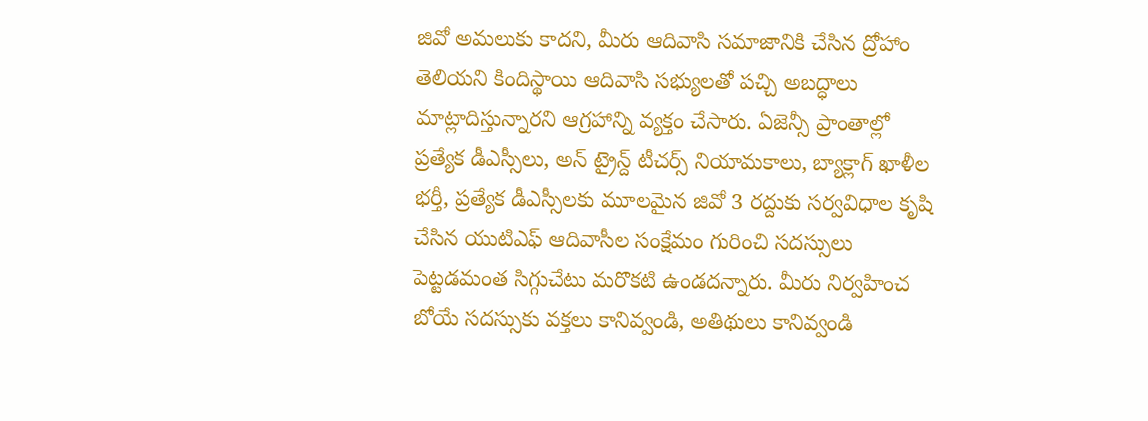జివో అమలుకు కాదని, మీరు ఆదివాసి సమాజానికి చేసిన ద్రోహాం తెలియని కిందిస్థాయి ఆదివాసి సభ్యులతో పచ్చి అబద్ధాలు మాట్లాదిస్తున్నారని ఆగ్రహాన్ని వ్యక్తం చేసారు. ఏజెన్సీ ప్రాంతాల్లో ప్రత్యేక డీఎస్సీలు, అన్ ట్రైన్ద్ టీచర్స్ నియామకాలు, బ్యాక్లాగ్ ఖాళీల భర్తీ, ప్రత్యేక డీఎస్సీలకు మూలమైన జివో 3 రద్దుకు సర్వవిధాల కృషి చేసిన యుటిఎఫ్ ఆదివాసీల సంక్షేమం గురించి సదస్సులు పెట్టడమంత సిగ్గుచేటు మరొకటి ఉండదన్నారు. మీరు నిర్వహించ బోయే సదస్సుకు వక్తలు కానివ్వండి, అతిథులు కానివ్వండి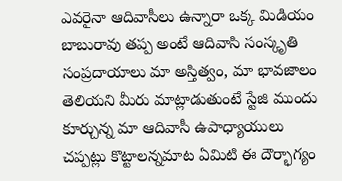ఎవరైనా ఆదివాసీలు ఉన్నారా ఒక్క మిడియం బాబురావు తప్ప అంటే ఆదివాసి సంస్కృతి సంప్రదాయాలు మా అస్తిత్వం, మా భావజాలం తెలియని మీరు మాట్లాడుతుంటే స్టేజి ముందు కూర్చున్న మా ఆదివాసీ ఉపాధ్యాయులు చప్పట్లు కొట్టాలన్నమాట ఏమిటి ఈ దౌర్భాగ్యం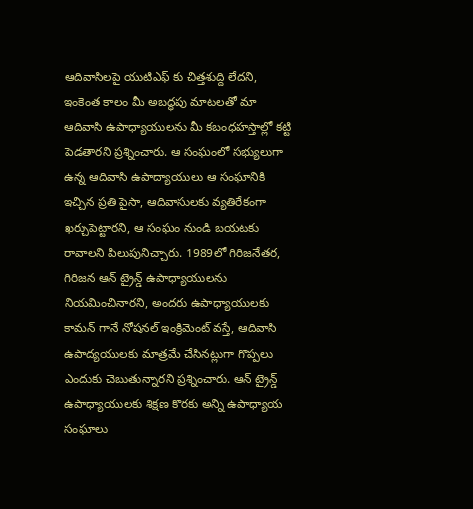ఆదివాసిలపై యుటిఎఫ్ కు చిత్తశుద్ది లేదని, ఇంకెంత కాలం మీ అబద్ధపు మాటలతో మా ఆదివాసి ఉపాధ్యాయులను మీ కబంధహస్తాల్లో కట్టి పెడతారని ప్రశ్నించారు. ఆ సంఘంలో సభ్యులుగా ఉన్న ఆదివాసి ఉపాద్యాయులు ఆ సంఘానికి ఇచ్చిన ప్రతి పైసా, ఆదివాసులకు వ్యతిరేకంగా ఖర్చుపెట్టారని, ఆ సంఘం నుండి బయటకు రావాలని పిలుపునిచ్చారు. 1989లో గిరిజనేతర, గిరిజన ఆన్ ట్రైన్డ్ ఉపాధ్యాయులను నియమించినారని, అందరు ఉపాధ్యాయులకు కామన్ గానే నోషనల్ ఇంక్రిమెంట్ వస్తే, ఆదివాసి ఉపాద్యయులకు మాత్రమే చేసినట్లుగా గొప్పలు ఎందుకు చెబుతున్నారని ప్రశ్నించారు. ఆన్ ట్రైన్డ్ ఉపాధ్యాయులకు శిక్షణ కొరకు అన్ని ఉపాధ్యాయ సంఘాలు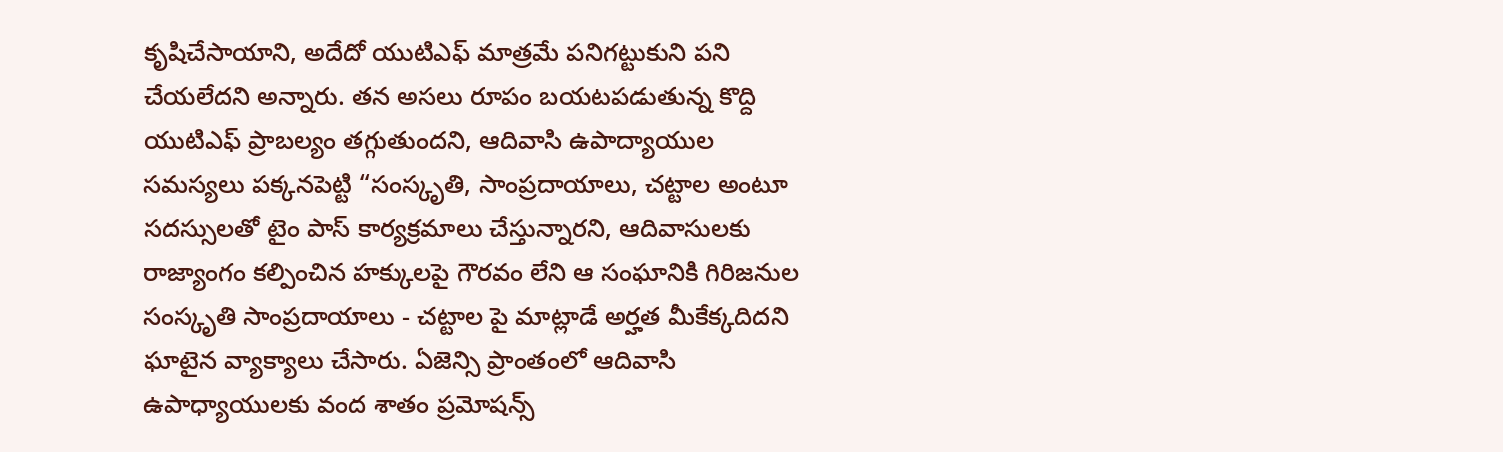కృషిచేసాయాని, అదేదో యుటిఎఫ్ మాత్రమే పనిగట్టుకుని పని చేయలేదని అన్నారు. తన అసలు రూపం బయటపడుతున్న కొద్ది యుటిఎఫ్ ప్రాబల్యం తగ్గుతుందని, ఆదివాసి ఉపాద్యాయుల సమస్యలు పక్కనపెట్టి “సంస్కృతి, సాంప్రదాయాలు, చట్టాల అంటూ సదస్సులతో టైం పాస్ కార్యక్రమాలు చేస్తున్నారని, ఆదివాసులకు రాజ్యాంగం కల్పించిన హక్కులపై గౌరవం లేని ఆ సంఘానికి గిరిజనుల సంస్కృతి సాంప్రదాయాలు - చట్టాల పై మాట్లాడే అర్హత మీకేక్కదిదని ఘాటైన వ్యాక్యాలు చేసారు. ఏజెన్సి ప్రాంతంలో ఆదివాసి ఉపాధ్యాయులకు వంద శాతం ప్రమోషన్స్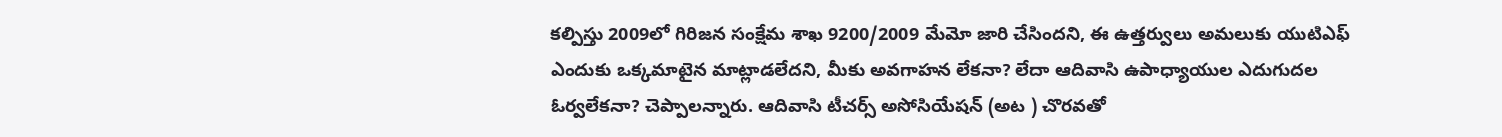కల్పిస్తు 2009లో గిరిజన సంక్షేమ శాఖ 9200/2009 మేమో జారి చేసిందని, ఈ ఉత్తర్వులు అమలుకు యుటిఎఫ్ ఎందుకు ఒక్కమాటైన మాట్లాడలేదని, మీకు అవగాహన లేకనా? లేదా ఆదివాసి ఉపాధ్యాయుల ఎదుగుదల ఓర్వలేకనా? చెప్పాలన్నారు. ఆదివాసి టీచర్స్ అసోసియేషన్ (అట ) చొరవతో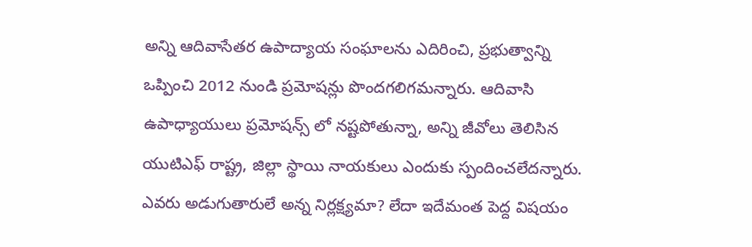అన్ని ఆదివాసేతర ఉపాద్యాయ సంఘాలను ఎదిరించి, ప్రభుత్వాన్ని ఒప్పించి 2012 నుండి ప్రమోషన్లు పొందగలిగమన్నారు. ఆదివాసి ఉపాధ్యాయులు ప్రమోషన్స్ లో నష్టపోతున్నా, అన్ని జీవోలు తెలిసిన యుటిఎఫ్ రాష్ట్ర, జిల్లా స్థాయి నాయకులు ఎందుకు స్పందించలేదన్నారు. ఎవరు అడుగుతారులే అన్న నిర్లక్ష్యమా? లేదా ఇదేమంత పెద్ద విషయం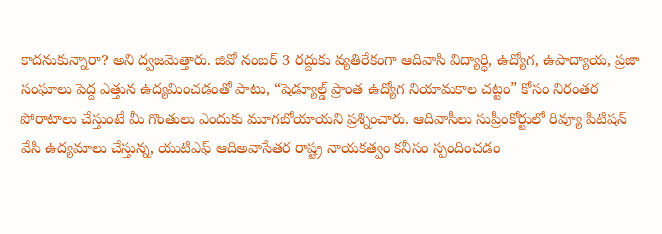కాదనుకున్నారా? అని ద్వజమెత్తారు. జివో నంబర్ 3 రద్దుకు వ్యతిరేకంగా ఆదివాసి విద్యార్ధి, ఉద్యోగ, ఉపాద్యాయ, ప్రజా సంఘాలు పెద్ద ఎత్తున ఉద్యమించడంతో పాటు, “షెడ్యూల్డ్ ప్రాంత ఉద్యోగ నియామకాల చట్టం” కోసం నిరంతర పోరాటాలు చేస్తుంటే మీ గొంతులు ఎందుకు మూగబోయాయని ప్రశ్నించారు. ఆదివాసీలు సుప్రీంకోర్టులో రివ్యూ పిటిషన్ వేసి ఉద్యమాలు చేస్తున్న, యుటిఎఫ్ ఆదిఅవాసేతర రాష్ట్ర నాయకత్వం కనీసం స్పందించడం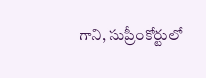గాని, సుప్రీంకోర్టులో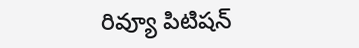రివ్యూ పిటిషన్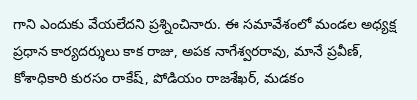గాని ఎందుకు వేయలేదని ప్రశ్నించినారు. ఈ సమావేశంలో మండల అధ్యక్ష ప్రధాన కార్యదర్శులు కాక రాజు, అపక నాగేశ్వరరావు, మానే ప్రవీణ్, కోశాధికారి కురసం రాకేష్, పోడియం రాజశేఖర్, మడకం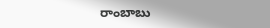రాంబాబు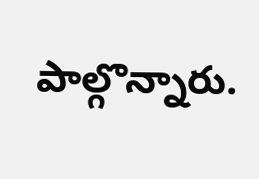పాల్గొన్నారు.